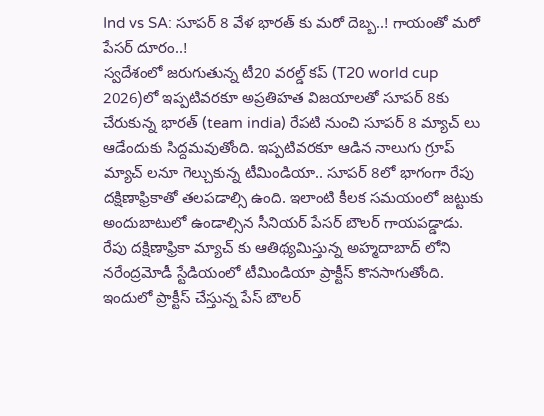Ind vs SA: సూపర్ 8 వేళ భారత్ కు మరో దెబ్బ..! గాయంతో మరో పేసర్ దూరం..!
స్వదేశంలో జరుగుతున్న టీ20 వరల్డ్ కప్ (T20 world cup 2026)లో ఇప్పటివరకూ అప్రతిహత విజయాలతో సూపర్ 8కు చేరుకున్న భారత్ (team india) రేపటి నుంచి సూపర్ 8 మ్యాచ్ లు ఆడేందుకు సిద్దమవుతోంది. ఇప్పటివరకూ ఆడిన నాలుగు గ్రూప్ మ్యాచ్ లనూ గెల్చుకున్న టీమిండియా.. సూపర్ 8లో భాగంగా రేపు దక్షిణాఫ్రికాతో తలపడాల్సి ఉంది. ఇలాంటి కీలక సమయంలో జట్టుకు అందుబాటులో ఉండాల్సిన సీనియర్ పేసర్ బౌలర్ గాయపడ్డాడు.
రేపు దక్షిణాఫ్రికా మ్యాచ్ కు ఆతిథ్యమిస్తున్న అహ్మదాబాద్ లోని నరేంద్రమోడీ స్టేడియంలో టీమిండియా ప్రాక్టీస్ కొనసాగుతోంది. ఇందులో ప్రాక్టీస్ చేస్తున్న పేస్ బౌలర్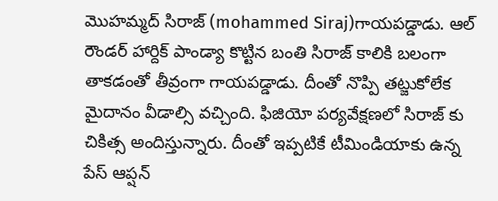మొహమ్మద్ సిరాజ్ (mohammed Siraj)గాయపడ్డాడు. ఆల్ రౌండర్ హార్దిక్ పాండ్యా కొట్టిన బంతి సిరాజ్ కాలికి బలంగా తాకడంతో తీవ్రంగా గాయపడ్డాడు. దీంతో నొప్పి తట్జుకోలేక మైదానం వీడాల్సి వచ్చింది. ఫిజియో పర్యవేక్షణలో సిరాజ్ కు చికిత్స అందిస్తున్నారు. దీంతో ఇప్పటికే టీమిండియాకు ఉన్న పేస్ ఆప్షన్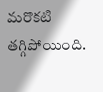మరొకటి తగ్గిపోయింది.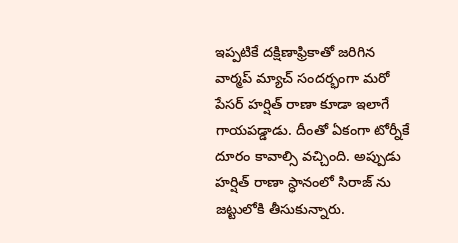ఇప్పటికే దక్షిణాఫ్రికాతో జరిగిన వార్మప్ మ్యాచ్ సందర్భంగా మరో పేసర్ హర్షిత్ రాణా కూడా ఇలాగే గాయపడ్డాడు. దీంతో ఏకంగా టోర్నీకే దూరం కావాల్సి వచ్చింది. అప్పుడు హర్షిత్ రాణా స్ధానంలో సిరాజ్ ను జట్టులోకి తీసుకున్నారు.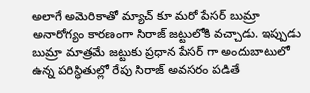అలాగే అమెరికాతో మ్యాచ్ కూ మరో పేసర్ బుమ్రా అనారోగ్యం కారణంగా సిరాజ్ జట్టులోకి వచ్చాడు. ఇప్పుడు బుమ్రా మాత్రమే జట్టుకు ప్రధాన పేసర్ గా అందుబాటులో ఉన్న పరిస్ధితుల్లో రేపు సిరాజ్ అవసరం పడితే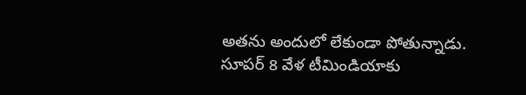అతను అందులో లేకుండా పోతున్నాడు. సూపర్ 8 వేళ టీమిండియాకు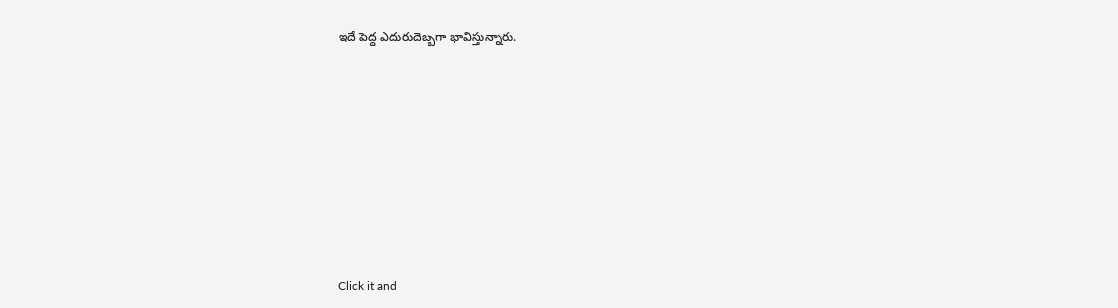ఇదే పెద్ద ఎదురుదెబ్బగా భావిస్తున్నారు.












Click it and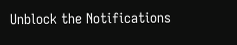Unblock the Notifications